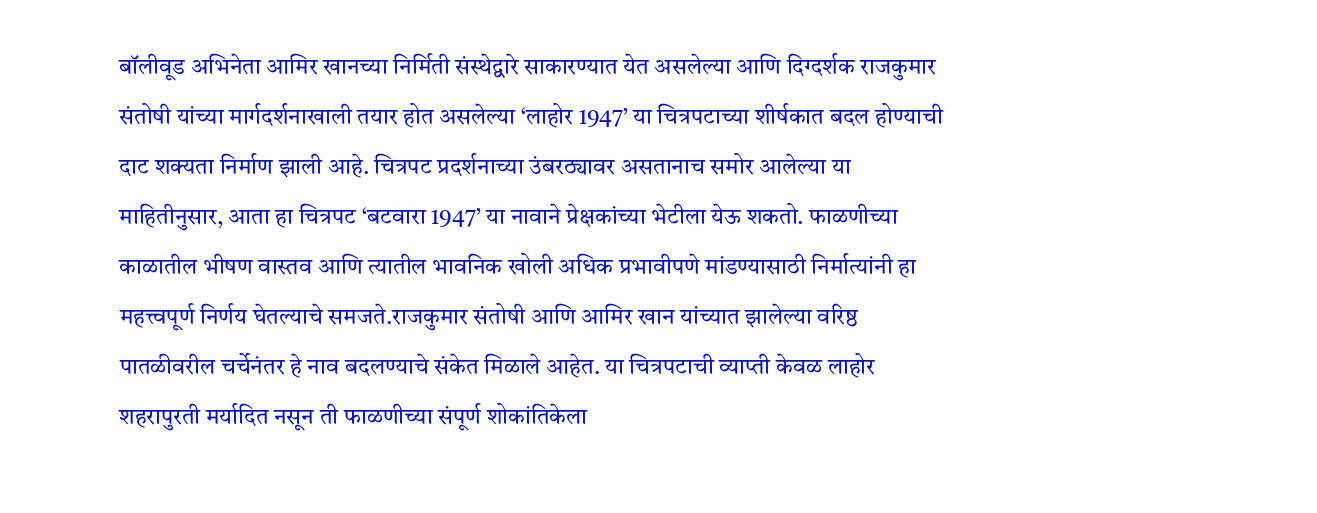बॉलीवूड अभिनेता आमिर खानच्या निर्मिती संस्थेद्वारे साकारण्यात येत असलेल्या आणि दिग्दर्शक राजकुमार संतोषी यांच्या मार्गदर्शनाखाली तयार होत असलेल्या ‘लाहोर 1947’ या चित्रपटाच्या शीर्षकात बदल होण्याची दाट शक्यता निर्माण झाली आहे. चित्रपट प्रदर्शनाच्या उंबरठ्यावर असतानाच समोर आलेल्या या माहितीनुसार, आता हा चित्रपट ‘बटवारा 1947’ या नावाने प्रेक्षकांच्या भेटीला येऊ शकतो. फाळणीच्या काळातील भीषण वास्तव आणि त्यातील भावनिक खोली अधिक प्रभावीपणे मांडण्यासाठी निर्मात्यांनी हा महत्त्वपूर्ण निर्णय घेतल्याचे समजते.राजकुमार संतोषी आणि आमिर खान यांच्यात झालेल्या वरिष्ठ पातळीवरील चर्चेनंतर हे नाव बदलण्याचे संकेत मिळाले आहेत. या चित्रपटाची व्याप्ती केवळ लाहोर शहरापुरती मर्यादित नसून ती फाळणीच्या संपूर्ण शोकांतिकेला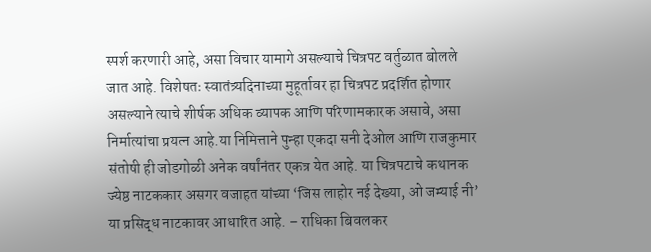स्पर्श करणारी आहे, असा विचार यामागे असल्याचे चित्रपट वर्तुळात बोलले जात आहे. विशेषतः स्वातंत्र्यदिनाच्या मुहूर्तावर हा चित्रपट प्रदर्शित होणार असल्याने त्याचे शीर्षक अधिक व्यापक आणि परिणामकारक असावे, असा निर्मात्यांचा प्रयत्न आहे.या निमित्ताने पुन्हा एकदा सनी देओल आणि राजकुमार संतोषी ही जोडगोळी अनेक वर्षांनंतर एकत्र येत आहे. या चित्रपटाचे कथानक ज्येष्ठ नाटककार असगर वजाहत यांच्या ‘जिस लाहोर नई देख्या, ओ जम्याई नी’ या प्रसिद्ध नाटकावर आधारित आहे. – राधिका बिवलकर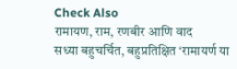Check Also
रामायण, राम, रणबीर आणि वाद
सध्या बहुचर्चित, बहुप्रतिक्षित ‘रामायर्ण या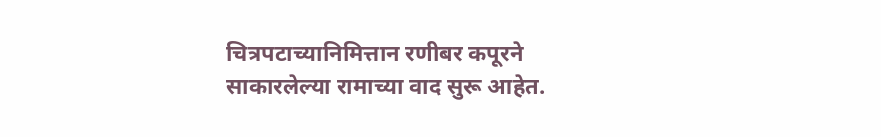चित्रपटाच्यानिमित्तान रणीबर कपूरने साकारलेल्या रामाच्या वाद सुरू आहेत.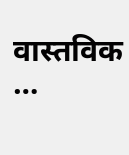वास्तविक …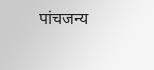पांचजन्य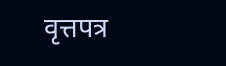वृत्तपत्र